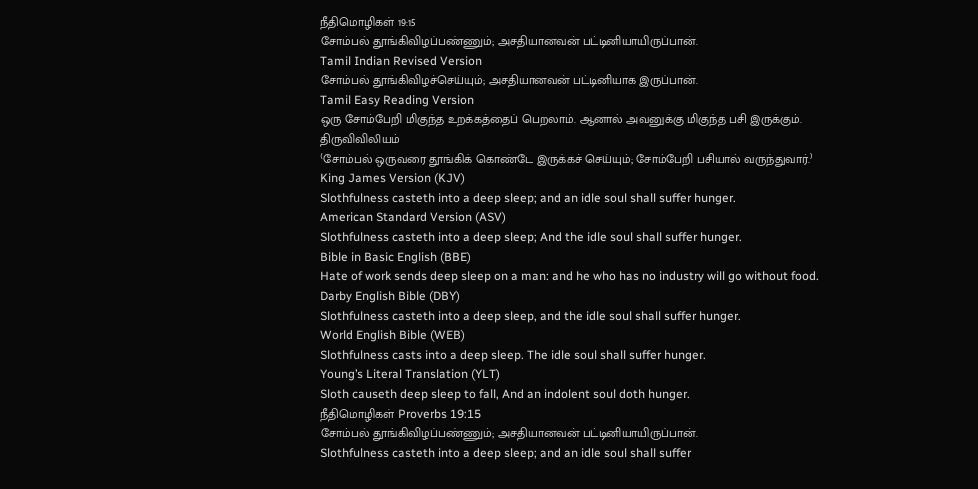நீதிமொழிகள் 19:15
சோம்பல் தூங்கிவிழப்பண்ணும்; அசதியானவன் பட்டினியாயிருப்பான்.
Tamil Indian Revised Version
சோம்பல் தூங்கிவிழச்செய்யும்; அசதியானவன் பட்டினியாக இருப்பான்.
Tamil Easy Reading Version
ஒரு சோம்பேறி மிகுந்த உறக்கத்தைப் பெறலாம். ஆனால் அவனுக்கு மிகுந்த பசி இருக்கும்.
திருவிவிலியம்
⁽சோம்பல் ஒருவரை தூங்கிக் கொண்டே இருக்கச் செய்யும்; சோம்பேறி பசியால் வருந்துவார்.⁾
King James Version (KJV)
Slothfulness casteth into a deep sleep; and an idle soul shall suffer hunger.
American Standard Version (ASV)
Slothfulness casteth into a deep sleep; And the idle soul shall suffer hunger.
Bible in Basic English (BBE)
Hate of work sends deep sleep on a man: and he who has no industry will go without food.
Darby English Bible (DBY)
Slothfulness casteth into a deep sleep, and the idle soul shall suffer hunger.
World English Bible (WEB)
Slothfulness casts into a deep sleep. The idle soul shall suffer hunger.
Young’s Literal Translation (YLT)
Sloth causeth deep sleep to fall, And an indolent soul doth hunger.
நீதிமொழிகள் Proverbs 19:15
சோம்பல் தூங்கிவிழப்பண்ணும்; அசதியானவன் பட்டினியாயிருப்பான்.
Slothfulness casteth into a deep sleep; and an idle soul shall suffer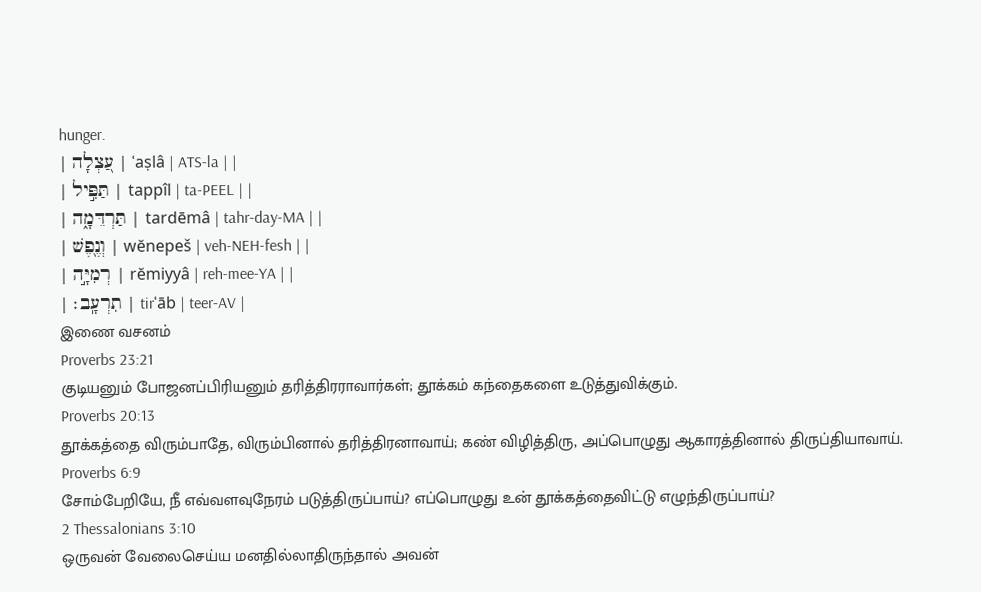hunger.
| עַ֭צְלָה | ʿaṣlâ | ATS-la | |
| תַּפִּ֣יל | tappîl | ta-PEEL | |
| תַּרְדֵּמָ֑ה | tardēmâ | tahr-day-MA | |
| וְנֶ֖פֶשׁ | wĕnepeš | veh-NEH-fesh | |
| רְמִיָּ֣ה | rĕmiyyâ | reh-mee-YA | |
| תִרְעָֽב׃ | tirʿāb | teer-AV |
இணை வசனம்
Proverbs 23:21
குடியனும் போஜனப்பிரியனும் தரித்திரராவார்கள்; தூக்கம் கந்தைகளை உடுத்துவிக்கும்.
Proverbs 20:13
தூக்கத்தை விரும்பாதே, விரும்பினால் தரித்திரனாவாய்; கண் விழித்திரு, அப்பொழுது ஆகாரத்தினால் திருப்தியாவாய்.
Proverbs 6:9
சோம்பேறியே, நீ எவ்வளவுநேரம் படுத்திருப்பாய்? எப்பொழுது உன் தூக்கத்தைவிட்டு எழுந்திருப்பாய்?
2 Thessalonians 3:10
ஒருவன் வேலைசெய்ய மனதில்லாதிருந்தால் அவன்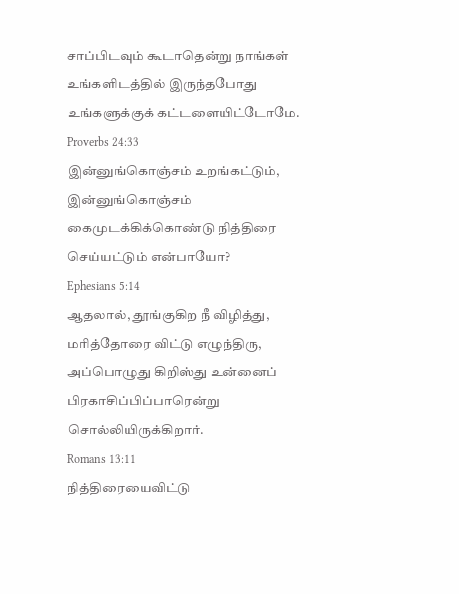சாப்பிடவும் கூடாதென்று நாங்கள் உங்களிடத்தில் இருந்தபோது உங்களுக்குக் கட்டளையிட்டோமே.
Proverbs 24:33
இன்னுங்கொஞ்சம் உறங்கட்டும், இன்னுங்கொஞ்சம் கைமுடக்கிக்கொண்டு நித்திரை செய்யட்டும் என்பாயோ?
Ephesians 5:14
ஆதலால், தூங்குகிற நீ விழித்து, மரித்தோரை விட்டு எழுந்திரு, அப்பொழுது கிறிஸ்து உன்னைப் பிரகாசிப்பிப்பாரென்று சொல்லியிருக்கிறார்.
Romans 13:11
நித்திரையைவிட்டு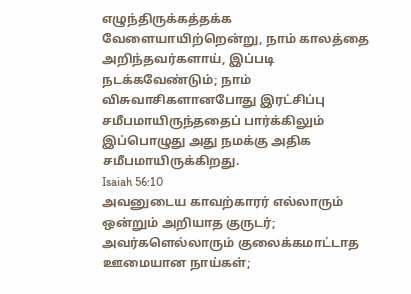எழுந்திருக்கத்தக்க வேளையாயிற்றென்று, நாம் காலத்தை அறிந்தவர்களாய், இப்படி நடக்கவேண்டும்; நாம் விசுவாசிகளானபோது இரட்சிப்பு சமீபமாயிருந்ததைப் பார்க்கிலும் இப்பொழுது அது நமக்கு அதிக சமீபமாயிருக்கிறது.
Isaiah 56:10
அவனுடைய காவற்காரர் எல்லாரும் ஒன்றும் அறியாத குருடர்; அவர்களெல்லாரும் குலைக்கமாட்டாத ஊமையான நாய்கள்;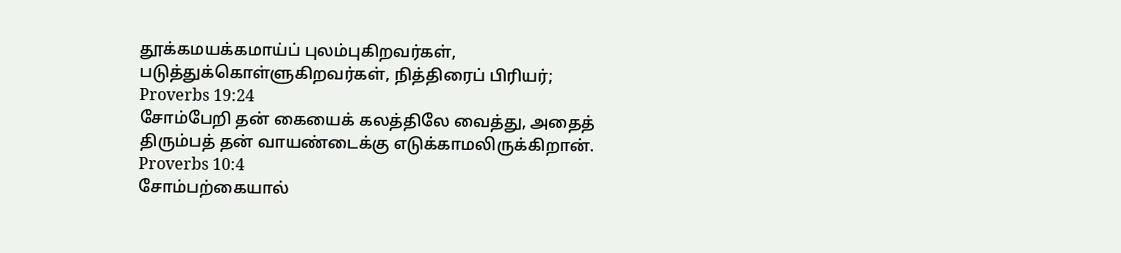தூக்கமயக்கமாய்ப் புலம்புகிறவர்கள், படுத்துக்கொள்ளுகிறவர்கள், நித்திரைப் பிரியர்;
Proverbs 19:24
சோம்பேறி தன் கையைக் கலத்திலே வைத்து, அதைத் திரும்பத் தன் வாயண்டைக்கு எடுக்காமலிருக்கிறான்.
Proverbs 10:4
சோம்பற்கையால்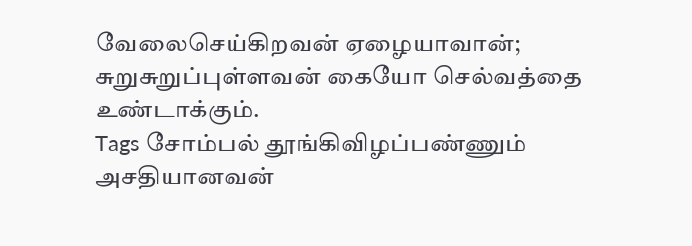வேலைசெய்கிறவன் ஏழையாவான்; சுறுசுறுப்புள்ளவன் கையோ செல்வத்தை உண்டாக்கும்.
Tags சோம்பல் தூங்கிவிழப்பண்ணும் அசதியானவன்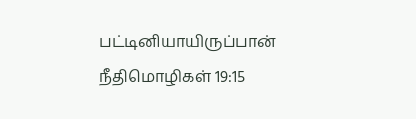பட்டினியாயிருப்பான்
நீதிமொழிகள் 19:15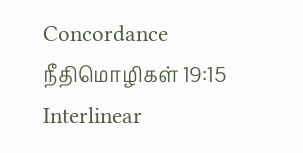Concordance நீதிமொழிகள் 19:15 Interlinear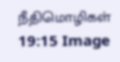நீதிமொழிகள் 19:15 Image